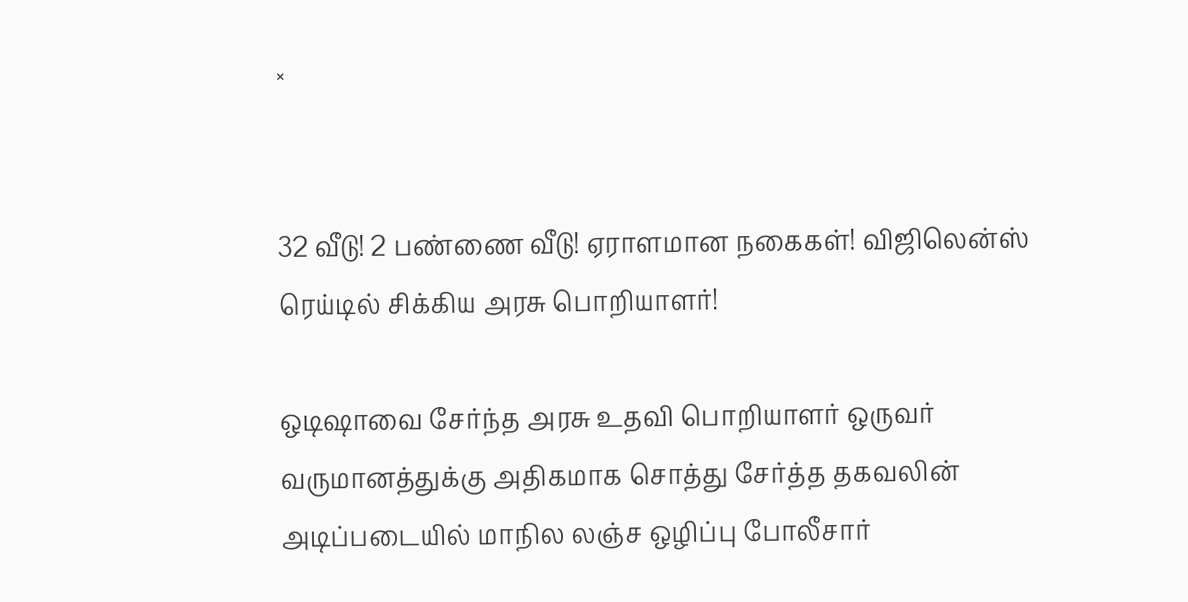×


32 வீடு! 2 பண்ணை வீடு! ஏராளமான நகைகள்! விஜிலென்ஸ் ரெய்டில் சிக்கிய அரசு பொறியாளர்!

ஒடிஷாவை சேர்ந்த அரசு உதவி பொறியாளர் ஒருவர் வருமானத்துக்கு அதிகமாக சொத்து சேர்த்த தகவலின் அடிப்படையில் மாநில லஞ்ச ஒழிப்பு போலீசார்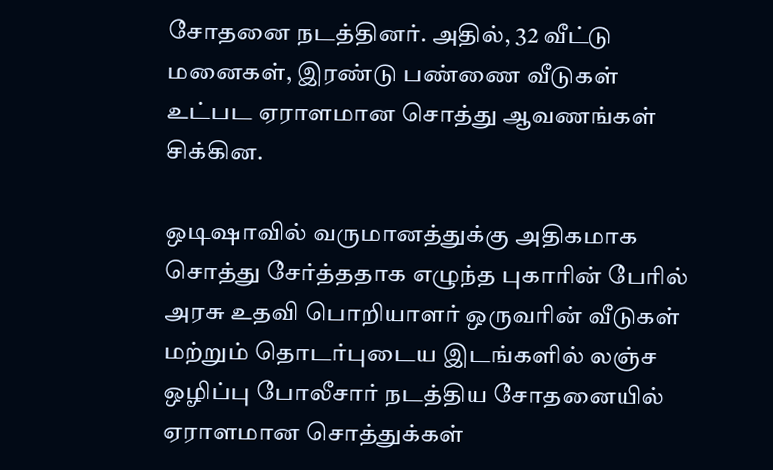சோதனை நடத்தினர். அதில், 32 வீட்டு மனைகள், இரண்டு பண்ணை வீடுகள் உட்பட ஏராளமான சொத்து ஆவணங்கள் சிக்கின.

ஒடிஷாவில் வருமானத்துக்கு அதிகமாக சொத்து சேர்த்ததாக எழுந்த புகாரின் பேரில் அரசு உதவி பொறியாளர் ஒருவரின் வீடுகள் மற்றும் தொடர்புடைய இடங்களில் லஞ்ச ஒழிப்பு போலீசார் நடத்திய சோதனையில் ஏராளமான சொத்துக்கள்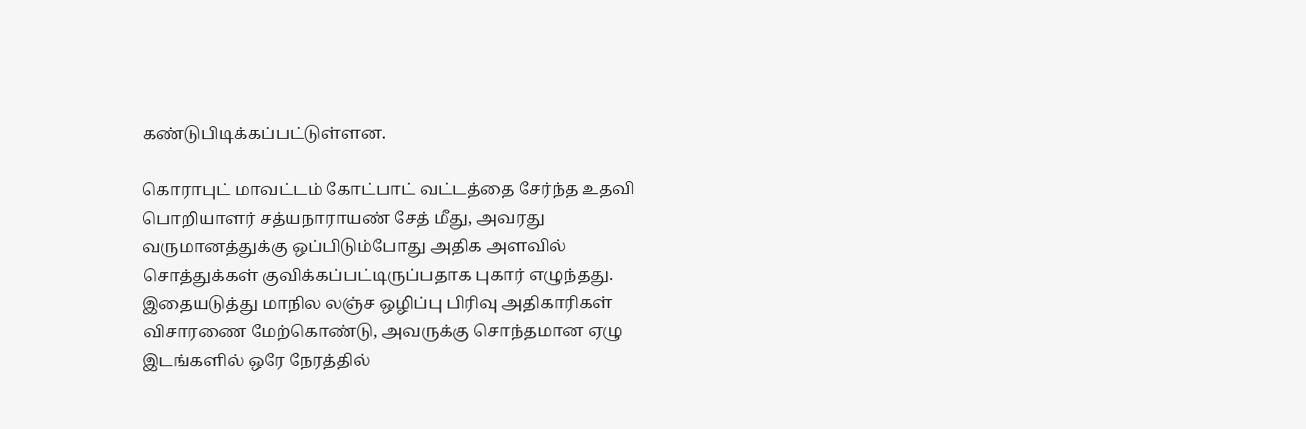கண்டுபிடிக்கப்பட்டுள்ளன.

கொராபுட் மாவட்டம் கோட்பாட் வட்டத்தை சேர்ந்த உதவி பொறியாளர் சத்யநாராயண் சேத் மீது, அவரது வருமானத்துக்கு ஒப்பிடும்போது அதிக அளவில் சொத்துக்கள் குவிக்கப்பட்டிருப்பதாக புகார் எழுந்தது. இதையடுத்து மாநில லஞ்ச ஒழிப்பு பிரிவு அதிகாரிகள் விசாரணை மேற்கொண்டு, அவருக்கு சொந்தமான ஏழு இடங்களில் ஒரே நேரத்தில்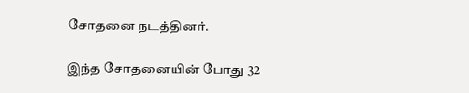சோதனை நடத்தினர்.

இந்த சோதனையின் போது 32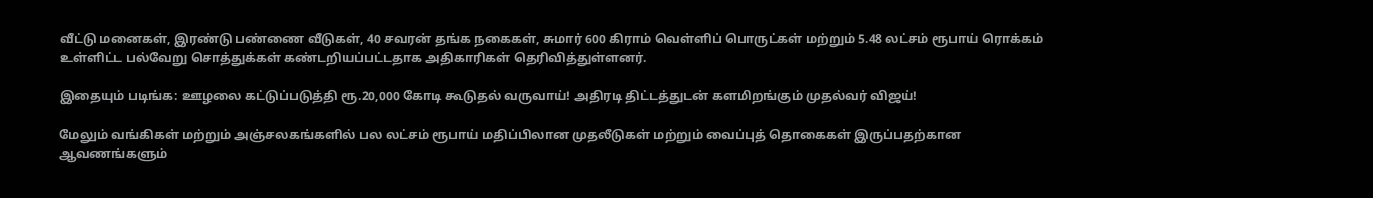வீட்டு மனைகள், இரண்டு பண்ணை வீடுகள், 40 சவரன் தங்க நகைகள், சுமார் 600 கிராம் வெள்ளிப் பொருட்கள் மற்றும் 5.48 லட்சம் ரூபாய் ரொக்கம் உள்ளிட்ட பல்வேறு சொத்துக்கள் கண்டறியப்பட்டதாக அதிகாரிகள் தெரிவித்துள்ளனர்.

இதையும் படிங்க: ஊழலை கட்டுப்படுத்தி ரூ.20,000 கோடி கூடுதல் வருவாய்! அதிரடி திட்டத்துடன் களமிறங்கும் முதல்வர் விஜய்!

மேலும் வங்கிகள் மற்றும் அஞ்சலகங்களில் பல லட்சம் ரூபாய் மதிப்பிலான முதலீடுகள் மற்றும் வைப்புத் தொகைகள் இருப்பதற்கான ஆவணங்களும்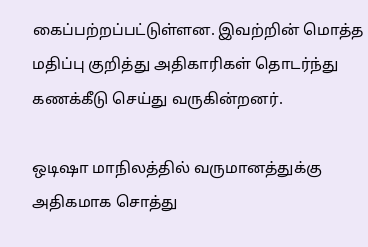கைப்பற்றப்பட்டுள்ளன. இவற்றின் மொத்த மதிப்பு குறித்து அதிகாரிகள் தொடர்ந்து கணக்கீடு செய்து வருகின்றனர்.

ஒடிஷா மாநிலத்தில் வருமானத்துக்கு அதிகமாக சொத்து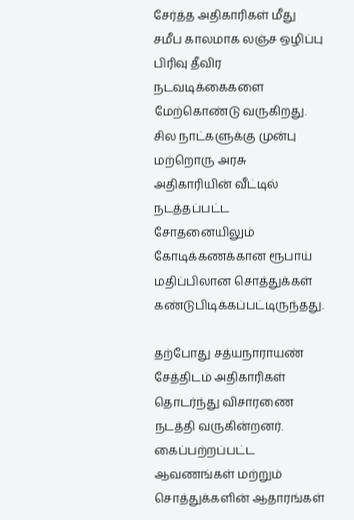சேர்த்த அதிகாரிகள் மீது சமீப காலமாக லஞ்ச ஒழிப்பு பிரிவு தீவிர நடவடிக்கைகளை மேற்கொண்டு வருகிறது. சில நாட்களுக்கு முன்பு மற்றொரு அரசு அதிகாரியின் வீட்டில் நடத்தப்பட்ட சோதனையிலும் கோடிக்கணக்கான ரூபாய் மதிப்பிலான சொத்துக்கள் கண்டுபிடிக்கப்பட்டிருந்தது.

தற்போது சத்யநாராயண் சேத்திடம் அதிகாரிகள் தொடர்ந்து விசாரணை நடத்தி வருகின்றனர். கைப்பற்றப்பட்ட ஆவணங்கள் மற்றும் சொத்துக்களின் ஆதாரங்கள்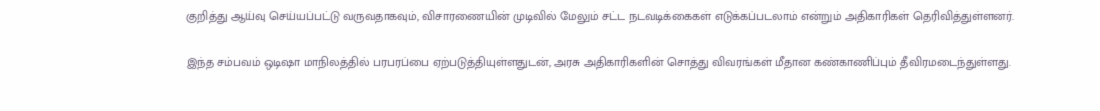குறித்து ஆய்வு செய்யப்பட்டு வருவதாகவும், விசாரணையின் முடிவில் மேலும் சட்ட நடவடிக்கைகள் எடுக்கப்படலாம் என்றும் அதிகாரிகள் தெரிவித்துள்ளனர்.

இந்த சம்பவம் ஒடிஷா மாநிலத்தில் பரபரப்பை ஏற்படுத்தியுள்ளதுடன், அரசு அதிகாரிகளின் சொத்து விவரங்கள் மீதான கண்காணிப்பும் தீவிரமடைந்துள்ளது.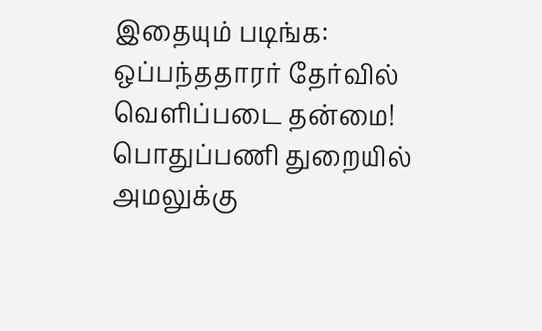இதையும் படிங்க: ஒப்பந்ததாரர் தேர்வில் வெளிப்படை தன்மை! பொதுப்பணி துறையில் அமலுக்கு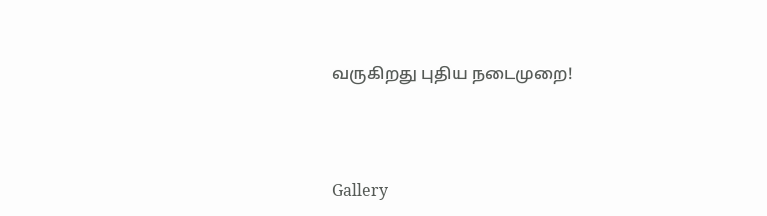வருகிறது புதிய நடைமுறை!




Gallery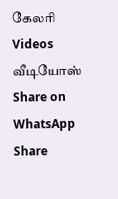கேலரி Videos வீடியோஸ் Share on WhatsApp Share